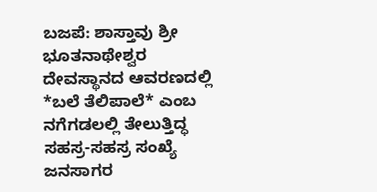ಬಜಪೆ: ಶಾಸ್ತಾವು ಶ್ರೀ ಭೂತನಾಥೇಶ್ವರ ದೇವಸ್ಥಾನದ ಆವರಣದಲ್ಲಿ *ಬಲೆ ತೆಲಿಪಾಲೆ* ಎಂಬ ನಗೆಗಡಲಲ್ಲಿ ತೇಲುತ್ತಿದ್ಧ ಸಹಸ್ರ-ಸಹಸ್ರ ಸಂಖ್ಯೆ ಜನಸಾಗರ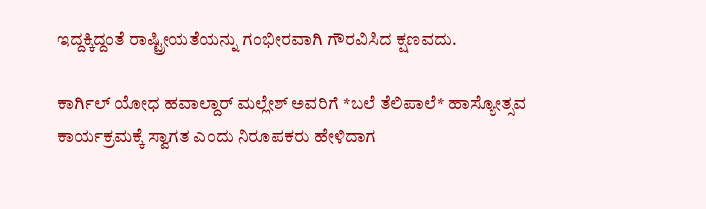ಇದ್ದಕ್ಕಿದ್ದಂತೆ ರಾಷ್ಟ್ರೀಯತೆಯನ್ನು ಗಂಭೀರವಾಗಿ ಗೌರವಿಸಿದ ಕ್ಷಣವದು.

ಕಾರ್ಗಿಲ್ ಯೋಧ ಹವಾಲ್ದಾರ್ ಮಲ್ಲೇಶ್ ಅವರಿಗೆ *ಬಲೆ ತೆಲಿಪಾಲೆ* ಹಾಸ್ಯೋತ್ಸವ ಕಾರ್ಯಕ್ರಮಕ್ಕೆ ಸ್ವಾಗತ ಎಂದು ನಿರೂಪಕರು ಹೇಳಿದಾಗ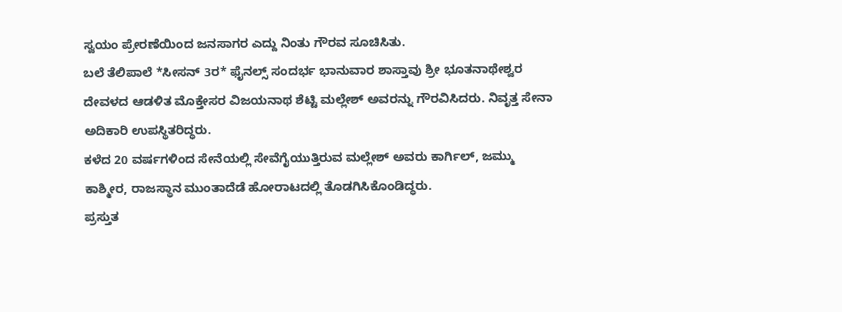ಸ್ವಯಂ ಪ್ರೇರಣೆಯಿಂದ ಜನಸಾಗರ ಎದ್ದು ನಿಂತು ಗೌರವ ಸೂಚಿಸಿತು.
ಬಲೆ ತೆಲಿಪಾಲೆ *ಸೀಸನ್ 3ರ* ಫೈನಲ್ಸ್ ಸಂದರ್ಭ ಭಾನುವಾರ ಶಾಸ್ತಾವು ಶ್ರೀ ಭೂತನಾಥೇಶ್ವರ ದೇವಳದ ಆಡಳಿತ ಮೊಕ್ತೇಸರ ವಿಜಯನಾಥ ಶೆಟ್ಟಿ ಮಲ್ಲೇಶ್ ಅವರನ್ನು ಗೌರವಿಸಿದರು. ನಿವೃತ್ತ ಸೇನಾ ಅದಿಕಾರಿ ಉಪಸ್ಥಿತರಿದ್ಧರು.
ಕಳೆದ 20 ವರ್ಷಗಳಿಂದ ಸೇನೆಯಲ್ಲಿ ಸೇವೆಗೈಯುತ್ತಿರುವ ಮಲ್ಲೇಶ್ ಅವರು ಕಾರ್ಗಿಲ್, ಜಮ್ಮು ಕಾಶ್ಮೀರ, ರಾಜಸ್ಥಾನ ಮುಂತಾದೆಡೆ ಹೋರಾಟದಲ್ಲಿ ತೊಡಗಿಸಿಕೊಂಡಿದ್ಧರು.
ಪ್ರಸ್ತುತ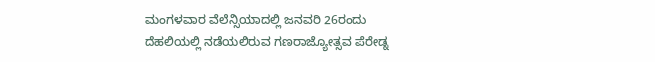ಮಂಗಳವಾರ ವೆಲೆನ್ಸಿಯಾದಲ್ಲಿ ಜನವರಿ 26ರಂದು ದೆಹಲಿಯಲ್ಲಿ ನಡೆಯಲಿರುವ ಗಣರಾಜ್ಯೋತ್ಸವ ಪೆರೇಡ್ನ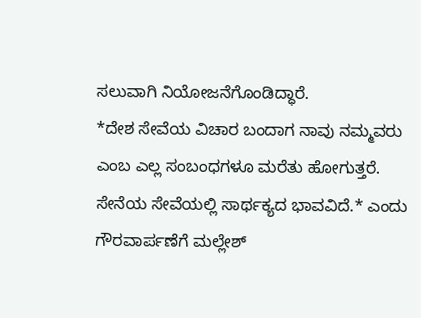ಸಲುವಾಗಿ ನಿಯೋಜನೆಗೊಂಡಿದ್ಧಾರೆ.
*ದೇಶ ಸೇವೆಯ ವಿಚಾರ ಬಂದಾಗ ನಾವು ನಮ್ಮವರು ಎಂಬ ಎಲ್ಲ ಸಂಬಂಧಗಳೂ ಮರೆತು ಹೋಗುತ್ತರೆ. ಸೇನೆಯ ಸೇವೆಯಲ್ಲಿ ಸಾರ್ಥಕ್ಯದ ಭಾವವಿದೆ.* ಎಂದು ಗೌರವಾರ್ಪಣೆಗೆ ಮಲ್ಲೇಶ್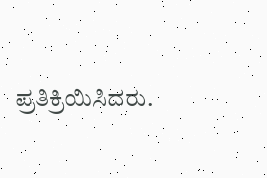ಪ್ರತಿಕ್ರಿಯಿಸಿದರು.